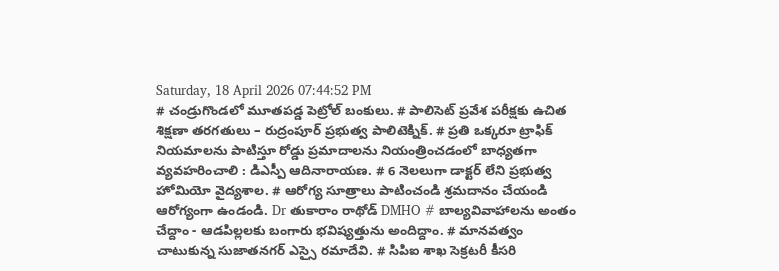Saturday, 18 April 2026 07:44:52 PM
# చండ్రుగొండలో మూతపడ్డ పెట్రోల్ బంకులు. # పాలిసెట్ ప్రవేశ పరీక్షకు ఉచిత శిక్షణా తరగతులు – రుద్రంపూర్ ప్రభుత్వ పాలిటెక్నిక్. # ప్రతి ఒక్కరూ ట్రాఫిక్ నియమాలను పాటిస్తూ రోడ్డు ప్రమాదాలను నియంత్రించడంలో బాధ్యతగా వ్యవహరించాలి : డిఎస్పీ ఆదినారాయణ. # 6 నెలలుగా డాక్టర్ లేని ప్రభుత్వ హోమియో వైద్యశాల. # ఆరోగ్య సూత్రాలు పాటించండి శ్రమదానం చేయండి ఆరోగ్యంగా ఉండండి. Dr తుకారాం రాథోడ్ DMHO # బాల్యవివాహాలను అంతం చేద్దాం - ఆడపిల్లలకు బంగారు భవిష్యత్తును అందిద్దాం. # మానవత్వం చాటుకున్న సుజాతనగర్ ఎస్సై రమాదేవి. # సిపిఐ శాఖ సెక్రటరీ కీసరి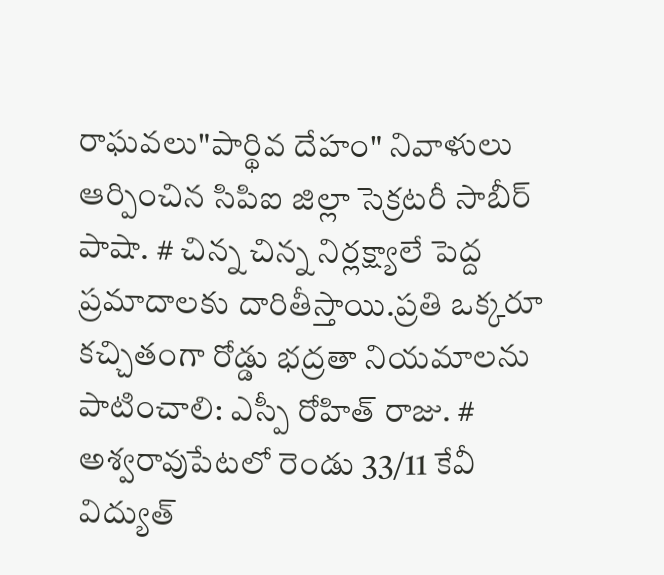రాఘవలు"పార్థివ దేహం" నివాళులు ఆర్పించిన సిపిఐ జిల్లా సెక్రటరీ సాబీర్ పాషా. # చిన్న చిన్న నిర్లక్ష్యాలే పెద్ద ప్రమాదాలకు దారితీస్తాయి.ప్రతి ఒక్కరూ కచ్చితంగా రోడ్డు భద్రతా నియమాలను పాటించాలి: ఎస్పీ రోహిత్ రాజు. # అశ్వరావుపేటలో రెండు 33/11 కేవీ విద్యుత్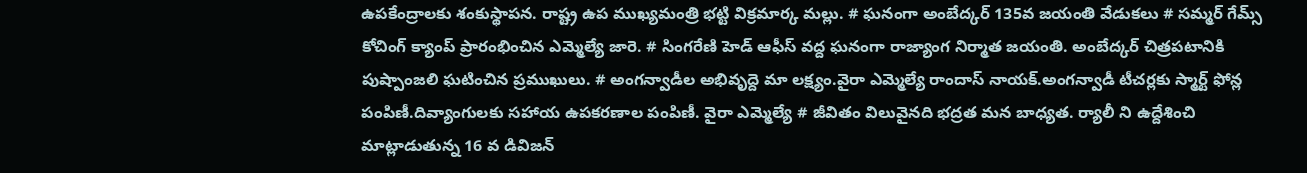ఉపకేంద్రాలకు శంకుస్థాపన. రాష్ట్ర ఉప ముఖ్యమంత్రి భట్టి విక్రమార్క మల్లు. # ఘనంగా అంబేద్కర్ 135వ జయంతి వేడుకలు # సమ్మర్ గేమ్స్ కోచింగ్ క్యాంప్ ప్రారంభించిన ఎమ్మెల్యే జారె. # సింగరేణి హెడ్ ఆఫీస్ వద్ద ఘనంగా రాజ్యాంగ నిర్మాత జయంతి. అంబేద్కర్ చిత్రపటానికి పుష్పాంజలి ఘటించిన ప్రముఖులు. # అంగన్వాడీల అభివృద్దె మా లక్ష్యం.వైరా ఎమ్మెల్యే రాందాస్ నాయక్.అంగన్వాడీ టీచర్లకు స్మార్ట్ ఫోన్ల పంపిణీ.దివ్యాంగులకు సహాయ ఉపకరణాల పంపిణీ. వైరా ఎమ్మెల్యే # జీవితం విలువైనది భద్రత మన బాధ్యత. ర్యాలీ ని ఉద్దేశించి మాట్లాడుతున్న 16 వ డివిజన్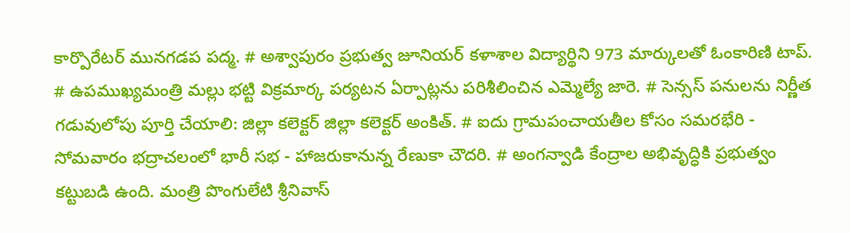కార్పొరేటర్ మునగడప పద్మ. # అశ్వాపురం ప్రభుత్వ జూనియర్ కళాశాల విద్యార్థిని 973 మార్కులతో ఓంకారిణి టాప్. # ఉపముఖ్యమంత్రి మల్లు భట్టి విక్రమార్క పర్యటన ఏర్పాట్లను పరిశీలించిన ఎమ్మెల్యే జారె. # సెన్సస్ పనులను నిర్ణీత గడువులోపు పూర్తి చేయాలి: జిల్లా కలెక్టర్ జిల్లా కలెక్టర్ అంకిత్. # ఐదు గ్రామపంచాయతీల కోసం సమరభేరి - సోమవారం భద్రాచలంలో భారీ సభ - హాజరుకానున్న రేణుకా చౌదరి. # అంగన్వాడి కేంద్రాల అభివృద్ధికి ప్రభుత్వం కట్టుబడి ఉంది. మంత్రి పొంగులేటి శ్రీనివాస్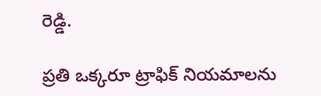రెడ్డి.

ప్రతి ఒక్కరూ ట్రాఫిక్ నియమాలను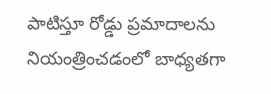పాటిస్తూ రోడ్డు ప్రమాదాలను నియంత్రించడంలో బాధ్యతగా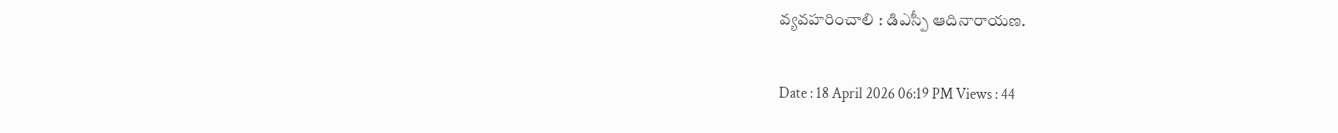వ్యవహరించాలి : డిఎస్పీ ఆదినారాయణ.

Date : 18 April 2026 06:19 PM Views : 44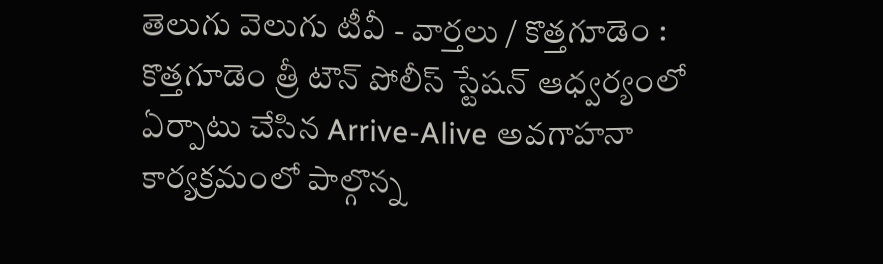తెలుగు వెలుగు టీవీ - వార్తలు / కొత్తగూడెం : కొత్తగూడెం త్రీ టౌన్ పోలీస్ స్టేషన్ ఆధ్వర్యంలో ఏర్పాటు చేసిన Arrive-Alive అవగాహనా కార్యక్రమంలో పాల్గొన్న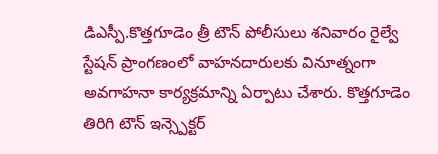డిఎస్పీ.కొత్తగూడెం త్రీ టౌన్ పోలీసులు శనివారం రైల్వే స్టేషన్ ప్రాంగణంలో వాహనదారులకు వినూత్నంగా అవగాహనా కార్యక్రమాన్ని ఏర్పాటు చేశారు. కొత్తగూడెం తిరిగి టౌన్ ఇన్స్పెక్టర్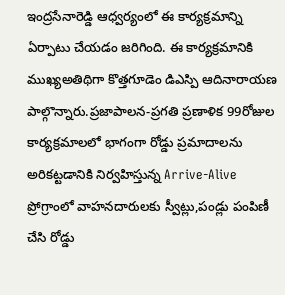ఇంద్రసేనారెడ్డి ఆధ్వర్యంలో ఈ కార్యక్రమాన్ని ఏర్పాటు చేయడం జరిగింది. ఈ కార్యక్రమానికి ముఖ్యఅతిథిగా కొత్తగూడెం డిఎస్పి ఆదినారాయణ పాల్గొన్నారు.ప్రజాపాలన-ప్రగతి ప్రణాళిక 99రోజుల కార్యక్రమాలలో భాగంగా రోడ్డు ప్రమాదాలను అరికట్టడానికి నిర్వహిస్తున్న Arrive-Alive ప్రోగ్రాంలో వాహనదారులకు స్వీట్లు,పండ్లు పంపిణీ చేసి రోడ్డు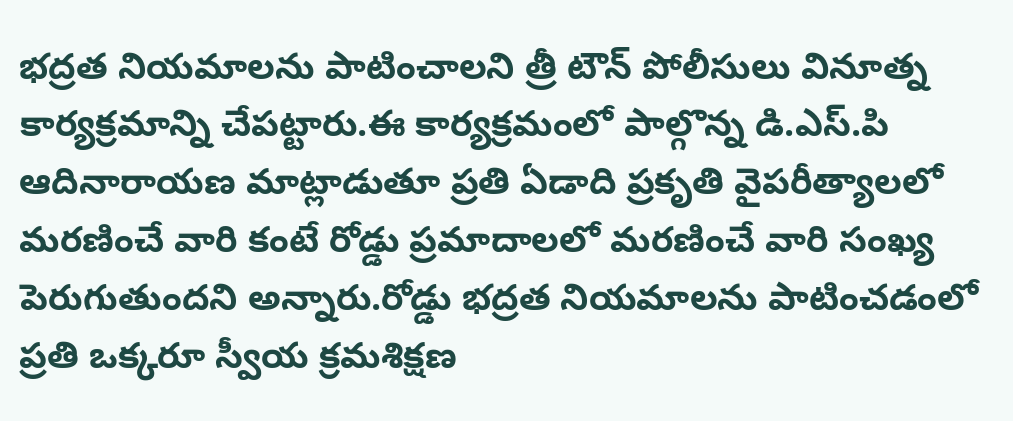భద్రత నియమాలను పాటించాలని త్రీ టౌన్ పోలీసులు వినూత్న కార్యక్రమాన్ని చేపట్టారు.ఈ కార్యక్రమంలో పాల్గొన్న డి.ఎస్.పి ఆదినారాయణ మాట్లాడుతూ ప్రతి ఏడాది ప్రకృతి వైపరీత్యాలలో మరణించే వారి కంటే రోడ్డు ప్రమాదాలలో మరణించే వారి సంఖ్య పెరుగుతుందని అన్నారు.రోడ్డు భద్రత నియమాలను పాటించడంలో ప్రతి ఒక్కరూ స్వీయ క్రమశిక్షణ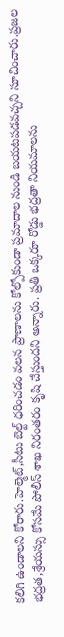కలిగి ఉండాలని కోరారు.హెల్మెట్,సీటు బెల్ట్ ధరించడం వలన ప్రాణాలను కోల్పోకుండా ప్రమాదాల నుండి బయటపడవచ్చని సూచించారు.ప్రజల భద్రత,శ్రేయస్సు కోసమే పోలీస్ శాఖ నిరంతరం కృషి చేస్తుందని అన్నారు. ప్రతి ఒక్కరూ రోడ్డు భద్రతా నియమాలను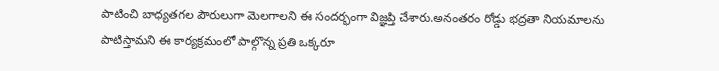పాటించి బాధ్యతగల పౌరులుగా మెలగాలని ఈ సందర్భంగా విజ్ఞప్తి చేశారు.అనంతరం రోడ్డు భద్రతా నియమాలను పాటిస్తామని ఈ కార్యక్రమంలో పాల్గొన్న ప్రతి ఒక్కరూ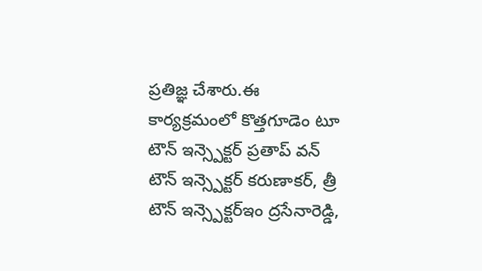ప్రతిజ్ఞ చేశారు.ఈ కార్యక్రమంలో కొత్తగూడెం టూ టౌన్ ఇన్స్పెక్టర్ ప్రతాప్ వన్ టౌన్ ఇన్స్పెక్టర్ కరుణాకర్, త్రీ టౌన్ ఇన్స్పెక్టర్ఇం ద్రసేనారెడ్డి,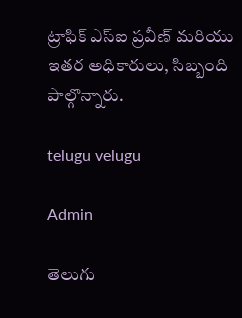ట్రాఫిక్ ఎస్ఐ ప్రవీణ్ మరియు ఇతర అధికారులు, సిబ్బంది పాల్గొన్నారు.

telugu velugu

Admin

తెలుగు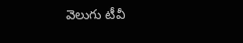వెలుగు టీవీ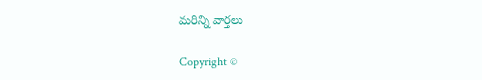మరిన్ని వార్తలు

Copyright ©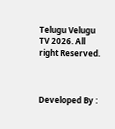Telugu Velugu TV 2026. All right Reserved.



Developed By :